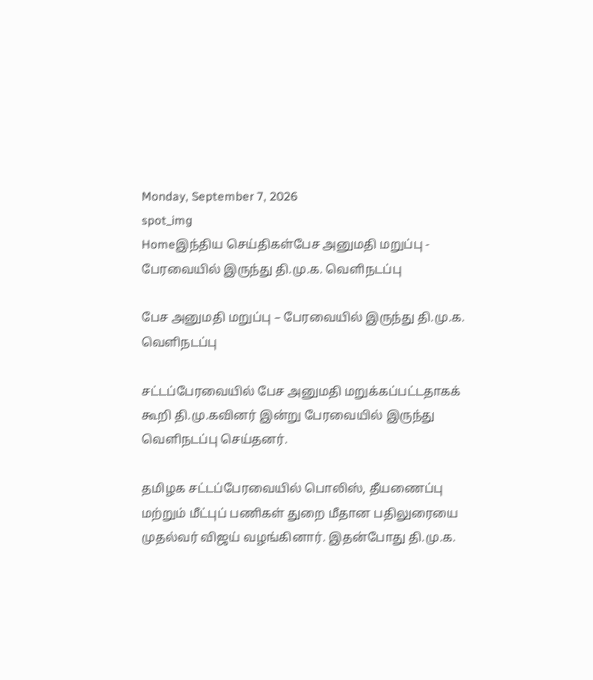Monday, September 7, 2026
spot_img
Homeஇந்திய செய்திகள்பேச அனுமதி மறுப்பு - பேரவையில் இருந்து தி.மு.க. வெளிநடப்பு

பேச அனுமதி மறுப்பு – பேரவையில் இருந்து தி.மு.க. வெளிநடப்பு

சட்டப்பேரவையில் பேச அனுமதி மறுக்கப்பட்டதாகக் கூறி தி.மு.கவினர் இன்று பேரவையில் இருந்து வெளிநடப்பு செய்தனர்.

தமிழக சட்டப்பேரவையில் பொலிஸ், தீயணைப்பு மற்றும் மீட்புப் பணிகள் துறை மீதான பதிலுரையை முதல்வர் விஜய் வழங்கினார். இதன்போது தி.மு.க.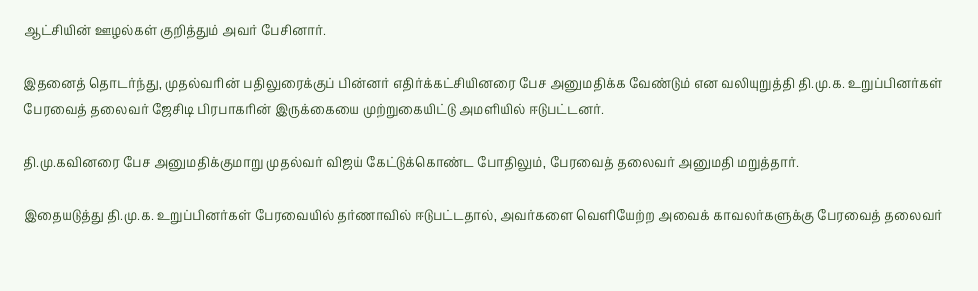ஆட்சியின் ஊழல்கள் குறித்தும் அவர் பேசினார்.

இதனைத் தொடர்ந்து, முதல்வரின் பதிலுரைக்குப் பின்னர் எதிர்க்கட்சியினரை பேச அனுமதிக்க வேண்டும் என வலியுறுத்தி தி.மு.க. உறுப்பினர்கள் பேரவைத் தலைவர் ஜேசிடி பிரபாகரின் இருக்கையை முற்றுகையிட்டு அமளியில் ஈடுபட்டனர்.

தி.மு.கவினரை பேச அனுமதிக்குமாறு முதல்வர் விஜய் கேட்டுக்கொண்ட போதிலும், பேரவைத் தலைவர் அனுமதி மறுத்தார்.

இதையடுத்து தி.மு.க. உறுப்பினர்கள் பேரவையில் தர்ணாவில் ஈடுபட்டதால், அவர்களை வெளியேற்ற அவைக் காவலர்களுக்கு பேரவைத் தலைவர்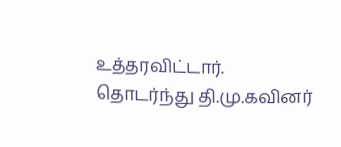உத்தரவிட்டார். தொடர்ந்து தி.மு.கவினர்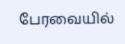பேரவையில்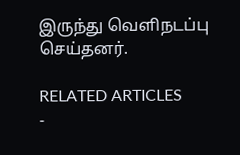இருந்து வெளிநடப்பு செய்தனர்.

RELATED ARTICLES
-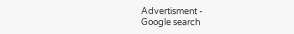Advertisment -
Google search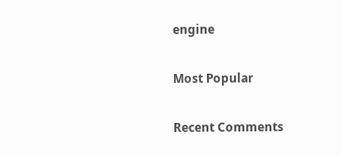engine

Most Popular

Recent Comments